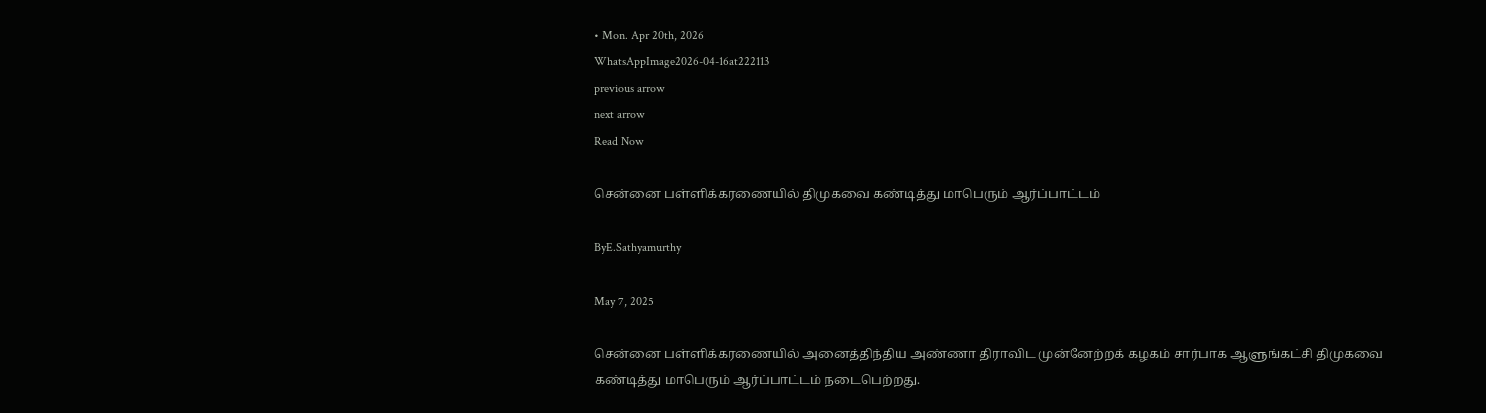• Mon. Apr 20th, 2026
WhatsAppImage2026-04-16at222113
previous arrow
next arrow
Read Now

சென்னை பள்ளிக்கரணையில் திமுகவை கண்டித்து மாபெரும் ஆர்ப்பாட்டம்

ByE.Sathyamurthy

May 7, 2025

சென்னை பள்ளிக்கரணையில் அனைத்திந்திய அண்ணா திராவிட முன்னேற்றக் கழகம் சார்பாக ஆளுங்கட்சி திமுகவை கண்டித்து மாபெரும் ஆர்ப்பாட்டம் நடைபெற்றது.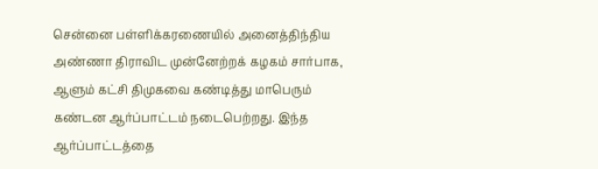சென்னை பள்ளிக்கரணையில் அனைத்திந்திய அண்ணா திராவிட முன்னேற்றக் கழகம் சார்பாக, ஆளும் கட்சி திமுகவை கண்டித்து மாபெரும் கண்டன ஆர்ப்பாட்டம் நடைபெற்றது. இந்த ஆர்ப்பாட்டத்தை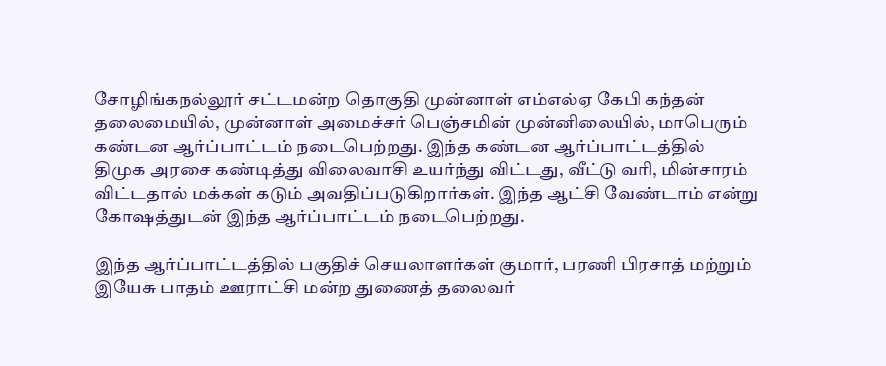சோழிங்கநல்லூர் சட்டமன்ற தொகுதி முன்னாள் எம்எல்ஏ கேபி கந்தன் தலைமையில், முன்னாள் அமைச்சர் பெஞ்சமின் முன்னிலையில், மாபெரும் கண்டன ஆர்ப்பாட்டம் நடைபெற்றது. இந்த கண்டன ஆர்ப்பாட்டத்தில் திமுக அரசை கண்டித்து விலைவாசி உயர்ந்து விட்டது, வீட்டு வரி, மின்சாரம் விட்டதால் மக்கள் கடும் அவதிப்படுகிறார்கள். இந்த ஆட்சி வேண்டாம் என்று கோஷத்துடன் இந்த ஆர்ப்பாட்டம் நடைபெற்றது.

இந்த ஆர்ப்பாட்டத்தில் பகுதிச் செயலாளர்கள் குமார், பரணி பிரசாத் மற்றும் இயேசு பாதம் ஊராட்சி மன்ற துணைத் தலைவர்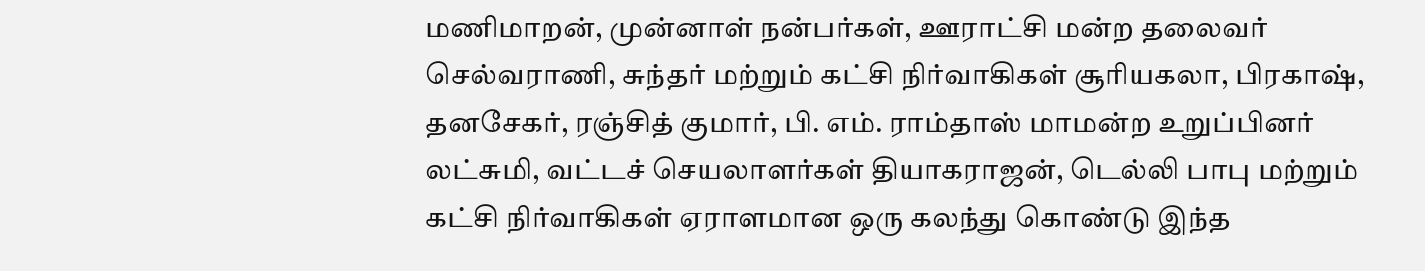மணிமாறன், முன்னாள் நன்பர்கள், ஊராட்சி மன்ற தலைவர் செல்வராணி, சுந்தர் மற்றும் கட்சி நிர்வாகிகள் சூரியகலா, பிரகாஷ், தனசேகர், ரஞ்சித் குமார், பி. எம். ராம்தாஸ் மாமன்ற உறுப்பினர் லட்சுமி, வட்டச் செயலாளர்கள் தியாகராஜன், டெல்லி பாபு மற்றும் கட்சி நிர்வாகிகள் ஏராளமான ஒரு கலந்து கொண்டு இந்த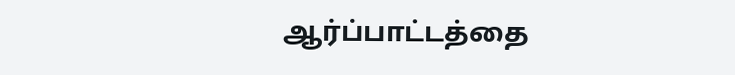ஆர்ப்பாட்டத்தை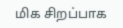மிக சிறப்பாக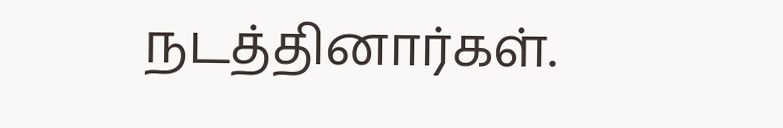நடத்தினார்கள்.